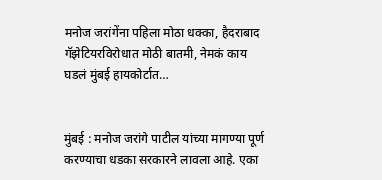मनोज जरांगेंना पहिला मोठा धक्का, हैदराबाद गॅझेटियरविरोधात मोठी बातमी, नेमकं काय घडलं मुंबई हायकोर्टात…


मुंबई : मनोज जरांगे पाटील यांच्या मागण्या पूर्ण करण्याचा धडका सरकारने लावला आहे. एका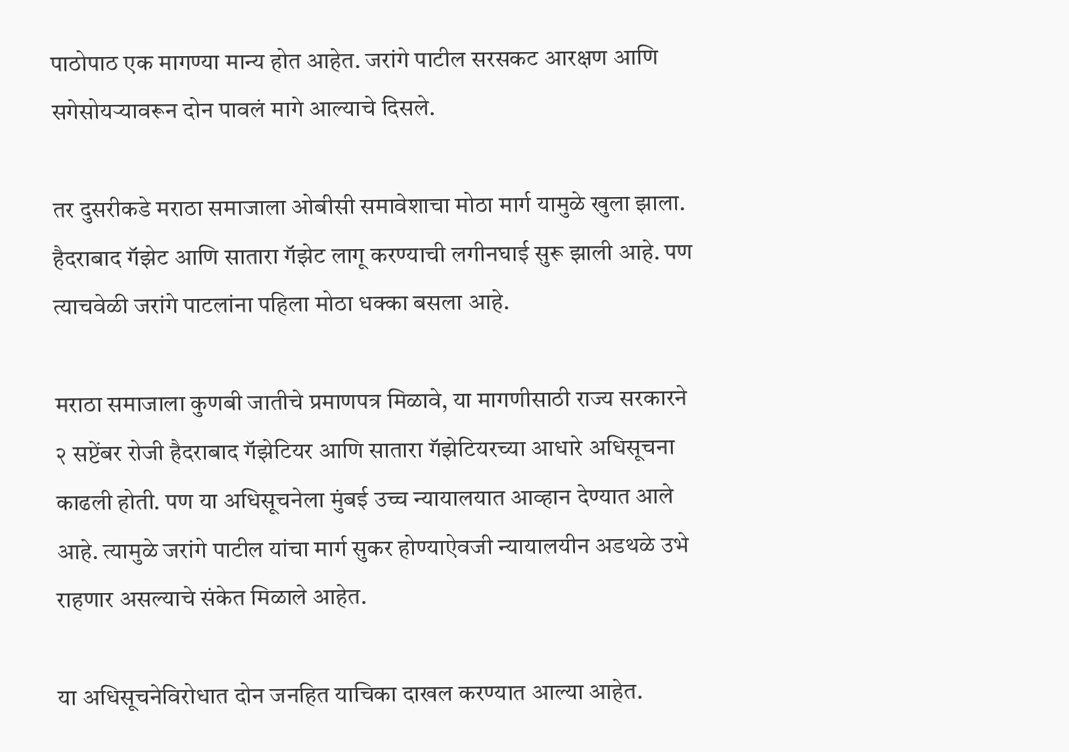पाठोपाठ एक मागण्या मान्य होत आहेत. जरांगे पाटील सरसकट आरक्षण आणि सगेसोयऱ्यावरून दोन पावलं मागे आल्याचे दिसले.

तर दुसरीकडे मराठा समाजाला ओबीसी समावेशाचा मोठा मार्ग यामुळे खुला झाला. हैदराबाद गॅझेट आणि सातारा गॅझेट लागू करण्याची लगीनघाई सुरू झाली आहे. पण त्याचवेळी जरांगे पाटलांना पहिला मोठा धक्का बसला आहे.

मराठा समाजाला कुणबी जातीचे प्रमाणपत्र मिळावे, या मागणीसाठी राज्य सरकारने २ सप्टेंबर रोजी हैदराबाद गॅझेटियर आणि सातारा गॅझेटियरच्या आधारे अधिसूचना काढली होती. पण या अधिसूचनेला मुंबई उच्च न्यायालयात आव्हान देण्यात आले आहे. त्यामुळे जरांगे पाटील यांचा मार्ग सुकर होण्याऐवजी न्यायालयीन अडथळे उभे राहणार असल्याचे संकेत मिळाले आहेत.

या अधिसूचनेविरोधात दोन जनहित याचिका दाखल करण्यात आल्या आहेत.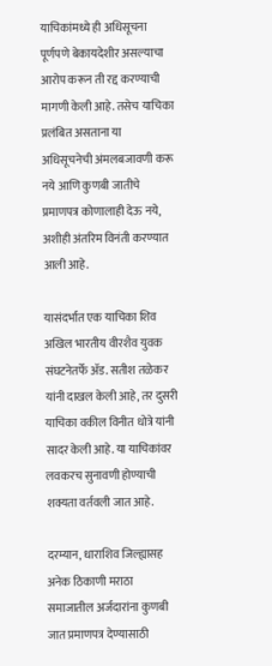याचिकांमध्ये ही अधिसूचना पूर्णपणे बेकायदेशीर असल्याचा आरोप करून ती रद्द करण्याची मागणी केली आहे. तसेच याचिका प्रलंबित असताना या अधिसूचनेची अंमलबजावणी करू नये आणि कुणबी जातीचे प्रमाणपत्र कोणालाही देऊ नये, अशीही अंतरिम विनंती करण्यात आली आहे.

यासंदर्भात एक याचिका शिव अखिल भारतीय वीरशैव युवक संघटनेतर्फे ॲड. सतीश तळेकर यांनी दाखल केली आहे, तर दुसरी याचिका वकील विनीत धोत्रे यांनी सादर केली आहे. या याचिकांवर लवकरच सुनावणी होण्याची शक्यता वर्तवली जात आहे.

दरम्यान, धाराशिव जिल्ह्यासह अनेक ठिकाणी मराठा समाजातील अर्जदारांना कुणबी जात प्रमाणपत्र देण्यासाठी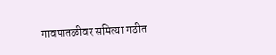गावपातळीवर समित्या गठीत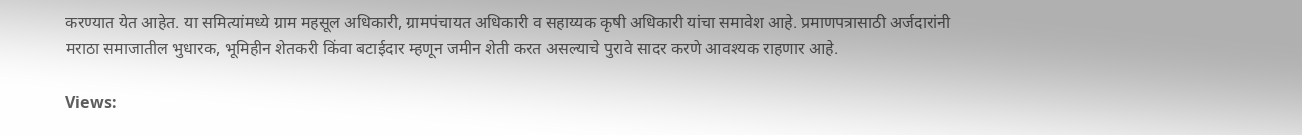करण्यात येत आहेत. या समित्यांमध्ये ग्राम महसूल अधिकारी, ग्रामपंचायत अधिकारी व सहाय्यक कृषी अधिकारी यांचा समावेश आहे. प्रमाणपत्रासाठी अर्जदारांनी मराठा समाजातील भुधारक, भूमिहीन शेतकरी किंवा बटाईदार म्हणून जमीन शेती करत असल्याचे पुरावे सादर करणे आवश्यक राहणार आहे.

Views: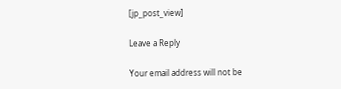[jp_post_view]

Leave a Reply

Your email address will not be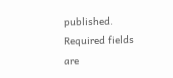published. Required fields are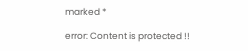marked *

error: Content is protected !!